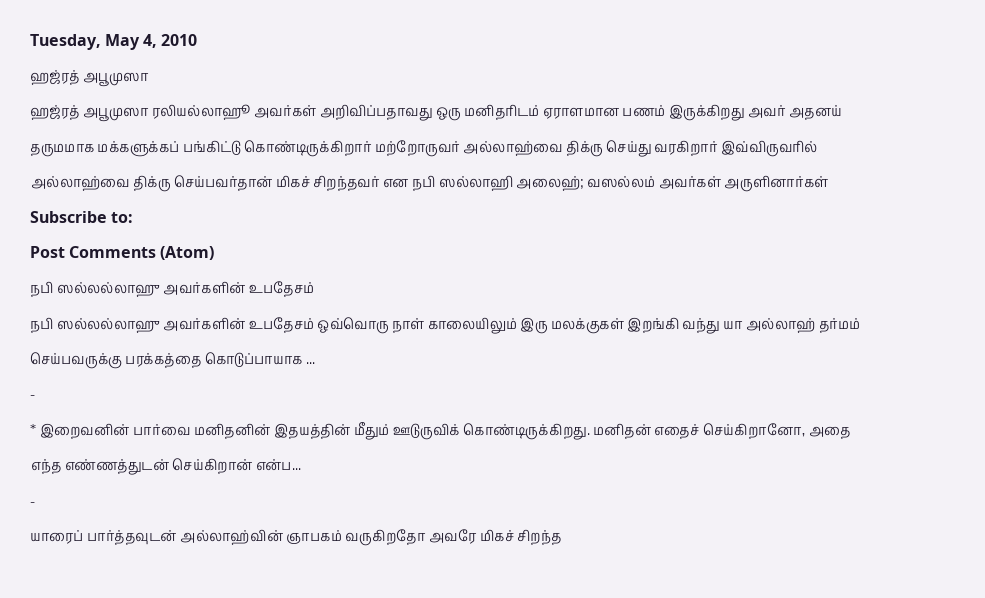Tuesday, May 4, 2010
ஹஜ்ரத் அபூமுஸா
ஹஜ்ரத் அபூமுஸா ரலியல்லாஹூ அவர்கள் அறிவிப்பதாவது ஒரு மனிதரிடம் ஏராளமான பணம் இருக்கிறது அவர் அதனய் தருமமாக மக்களுக்கப் பங்கிட்டு கொண்டிருக்கிறார் மற்றோருவர் அல்லாஹ்வை திக்ரு செய்து வரகிறார் இவ்விருவரில் அல்லாஹ்வை திக்ரு செய்பவர்தான் மிகச் சிறந்தவர் என நபி ஸல்லாஹி அலைஹ்; வஸல்லம் அவர்கள் அருளினார்கள்
Subscribe to:
Post Comments (Atom)
நபி ஸல்லல்லாஹு அவர்களின் உபதேசம்
நபி ஸல்லல்லாஹு அவர்களின் உபதேசம் ஒவ்வொரு நாள் காலையிலும் இரு மலக்குகள் இறங்கி வந்து யா அல்லாஹ் தர்மம் செய்பவருக்கு பரக்கத்தை கொடுப்பாயாக ...
-
* இறைவனின் பார்வை மனிதனின் இதயத்தின் மீதும் ஊடுருவிக் கொண்டிருக்கிறது. மனிதன் எதைச் செய்கிறானோ, அதை எந்த எண்ணத்துடன் செய்கிறான் என்ப...
-
யாரைப் பார்த்தவுடன் அல்லாஹ்வின் ஞாபகம் வருகிறதோ அவரே மிகச் சிறந்த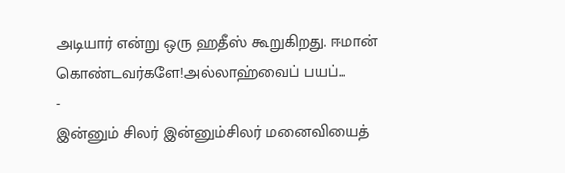அடியார் என்று ஒரு ஹதீஸ் கூறுகிறது. ஈமான் கொண்டவர்களே!அல்லாஹ்வைப் பயப்...
-
இன்னும் சிலர் இன்னும்சிலர் மனைவியைத்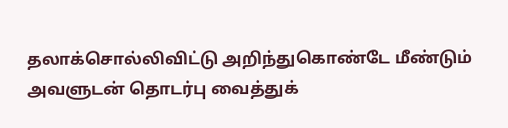தலாக்சொல்லிவிட்டு அறிந்துகொண்டே மீண்டும் அவளுடன் தொடர்பு வைத்துக்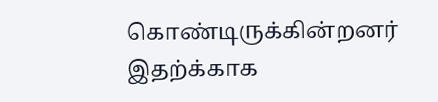கொண்டிருக்கின்றனர் இதற்க்காக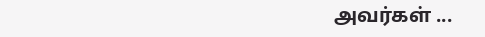அவர்கள் ...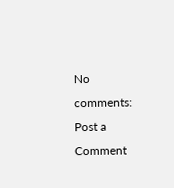No comments:
Post a Comment